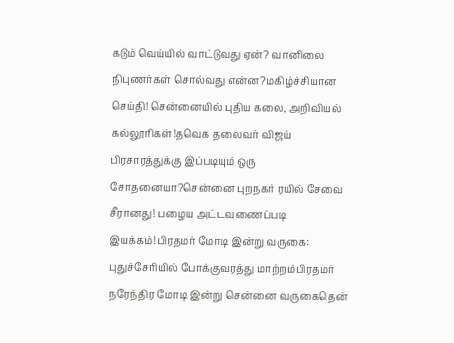கடும் வெய்யில் வாட்டுவது ஏன்? வானிலை நிபுணர்கள் சொல்வது என்ன?மகிழ்ச்சியான செய்தி! சென்னையில் புதிய கலை, அறிவியல் கல்லூரிகள்!தவெக தலைவர் விஜய் பிரசாரத்துக்கு இப்படியும் ஒரு சோதனையா?சென்னை புறநகர் ரயில் சேவை சீரானது! பழைய அட்டவணைப்படி இயக்கம்!பிரதமர் மோடி இன்று வருகை: புதுச்சேரியில் போக்குவரத்து மாற்றம்பிரதமர் நரேந்திர மோடி இன்று சென்னை வருகைதென்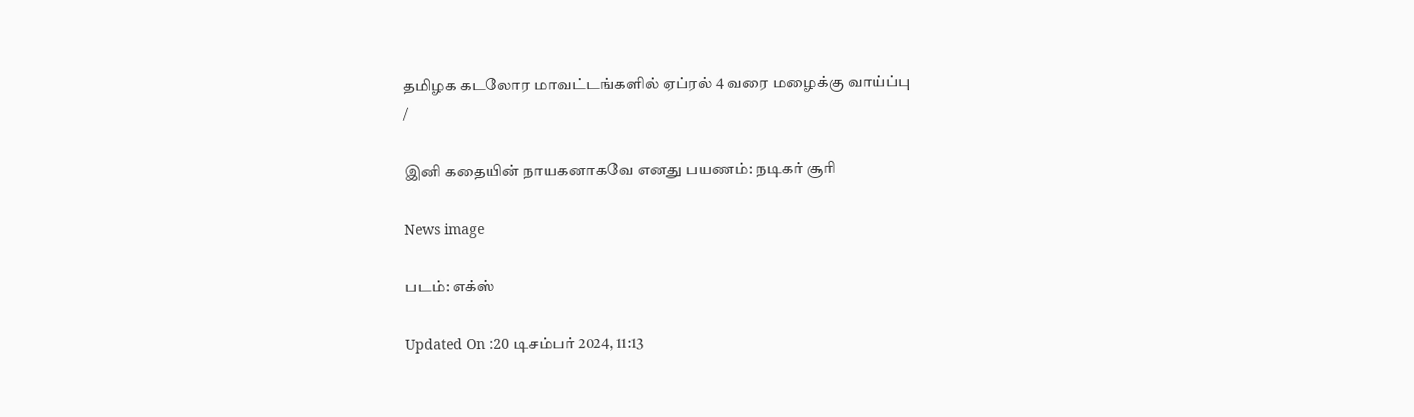தமிழக கடலோர மாவட்டங்களில் ஏப்ரல் 4 வரை மழைக்கு வாய்ப்பு
/

இனி கதையின் நாயகனாகவே எனது பயணம்: நடிகர் சூரி

News image

படம்: எக்ஸ்

Updated On :20 டிசம்பர் 2024, 11:13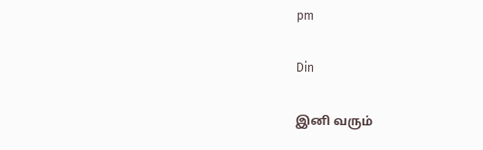pm

Din

இனி வரும்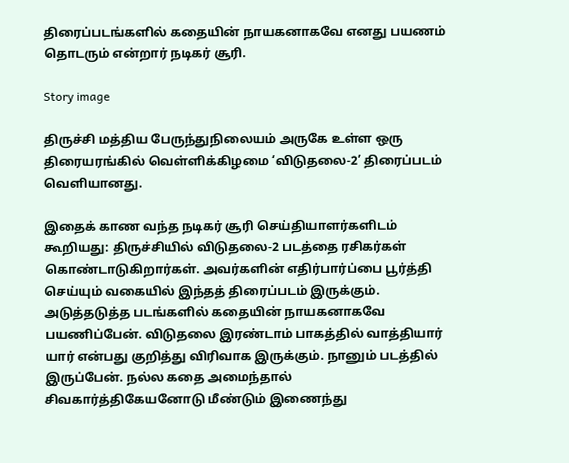திரைப்படங்களில் கதையின் நாயகனாகவே எனது பயணம் தொடரும் என்றார் நடிகர் சூரி.

Story image

திருச்சி மத்திய பேருந்துநிலையம் அருகே உள்ள ஒரு திரையரங்கில் வெள்ளிக்கிழமை ‘விடுதலை-2’ திரைப்படம் வெளியானது.

இதைக் காண வந்த நடிகர் சூரி செய்தியாளர்களிடம் கூறியது: திருச்சியில் விடுதலை-2 படத்தை ரசிகர்கள் கொண்டாடுகிறார்கள். அவர்களின் எதிர்பார்ப்பை பூர்த்தி செய்யும் வகையில் இந்தத் திரைப்படம் இருக்கும். அடுத்தடுத்த படங்களில் கதையின் நாயகனாகவே பயணிப்பேன். விடுதலை இரண்டாம் பாகத்தில் வாத்தியார் யார் என்பது குறித்து விரிவாக இருக்கும். நானும் படத்தில் இருப்பேன். நல்ல கதை அமைந்தால் சிவகார்த்திகேயனோடு மீண்டும் இணைந்து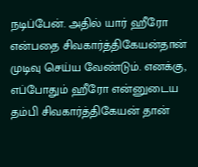நடிப்பேன். அதில் யார் ஹீரோ என்பதை சிவகார்த்திகேயன்தான் முடிவு செய்ய வேண்டும். எனக்கு, எப்போதும் ஹீரோ என்னுடைய தம்பி சிவகார்த்திகேயன் தான்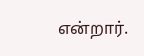என்றார்.